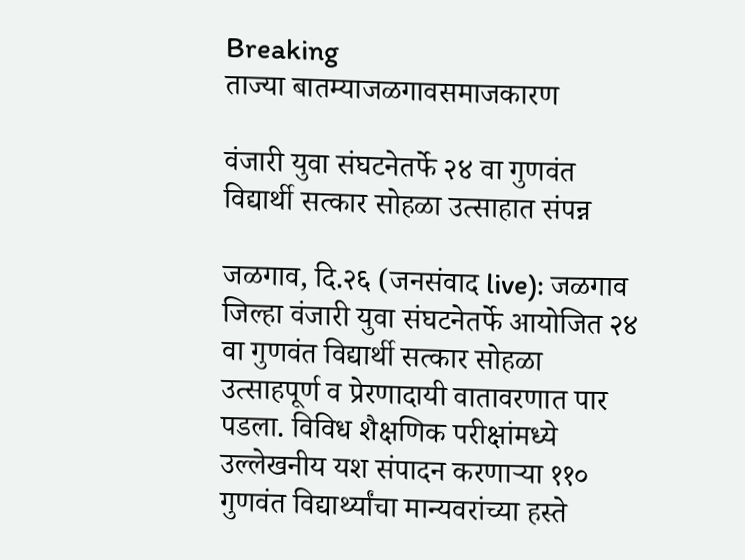Breaking
ताज्या बातम्याजळगावसमाजकारण

वंजारी युवा संघटनेतर्फे २४ वा गुणवंत विद्यार्थी सत्कार सोहळा उत्साहात संपन्न

जळगाव, दि.२६ (जनसंवाद live): जळगाव जिल्हा वंजारी युवा संघटनेतर्फे आयोजित २४ वा गुणवंत विद्यार्थी सत्कार सोहळा उत्साहपूर्ण व प्रेरणादायी वातावरणात पार पडला. विविध शैक्षणिक परीक्षांमध्ये उल्लेखनीय यश संपादन करणाऱ्या ११० गुणवंत विद्यार्थ्यांचा मान्यवरांच्या हस्ते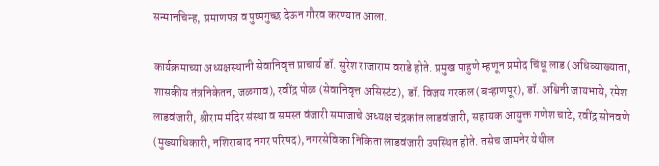सन्मानचिन्ह, प्रमाणपत्र व पुष्पगुच्छ देऊन गौरव करण्यात आला.

कार्यक्रमाच्या अध्यक्षस्थानी सेवानिवृत्त प्राचार्य डॉ. सुरेश राजाराम वराडे होते. प्रमुख पाहुणे म्हणून प्रमोद चिंधू लाड (अधिव्याख्याता, शासकीय तंत्रनिकेतन, जळगाव), रवींद्र पोळ (सेवानिवृत्त असिस्टंट), डॉ. विजय गरकल (बऱ्हाणपूर), डॉ. अश्विनी जायभाये, रमेश लाडवंजारी, श्रीराम मंदिर संस्था व समस्त वंजारी समाजाचे अध्यक्ष चंद्रकांत लाडवंजारी, सहायक आयुक्त गणेश चाटे, रवींद्र सोनवणे (मुख्याधिकारी, नशिराबाद नगर परिषद), नगरसेविका निकिता लाडवंजारी उपस्थित होते. तसेच जामनेर येथील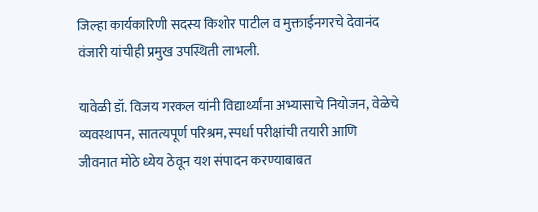जिल्हा कार्यकारिणी सदस्य किशोर पाटील व मुक्ताईनगरचे देवानंद वंजारी यांचीही प्रमुख उपस्थिती लाभली.

यावेळी डॉ. विजय गरकल यांनी विद्यार्थ्यांना अभ्यासाचे नियोजन, वेळेचे व्यवस्थापन, सातत्यपूर्ण परिश्रम, स्पर्धा परीक्षांची तयारी आणि जीवनात मोठे ध्येय ठेवून यश संपादन करण्याबाबत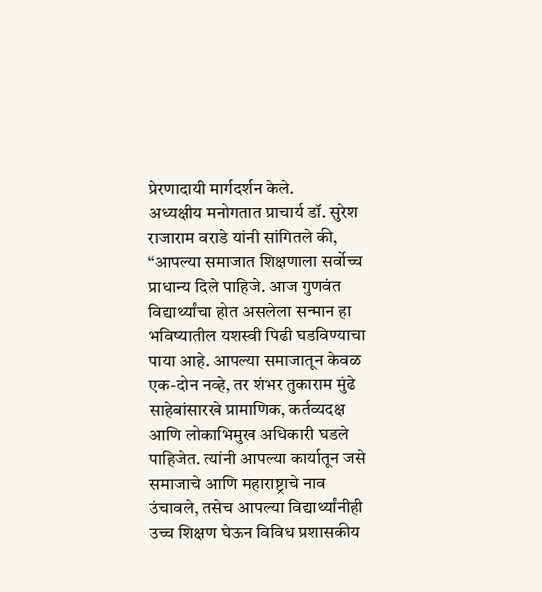प्रेरणादायी मार्गदर्शन केले.
अध्यक्षीय मनोगतात प्राचार्य डॉ. सुरेश राजाराम वराडे यांनी सांगितले की, “आपल्या समाजात शिक्षणाला सर्वोच्च प्राधान्य दिले पाहिजे. आज गुणवंत विद्यार्थ्यांचा होत असलेला सन्मान हा भविष्यातील यशस्वी पिढी घडविण्याचा पाया आहे. आपल्या समाजातून केवळ एक-दोन नव्हे, तर शंभर तुकाराम मुंढे साहेबांसारखे प्रामाणिक, कर्तव्यदक्ष आणि लोकाभिमुख अधिकारी घडले पाहिजेत. त्यांनी आपल्या कार्यातून जसे समाजाचे आणि महाराष्ट्राचे नाव उंचावले, तसेच आपल्या विद्यार्थ्यांनीही उच्च शिक्षण घेऊन विविध प्रशासकीय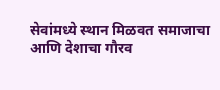सेवांमध्ये स्थान मिळवत समाजाचा आणि देशाचा गौरव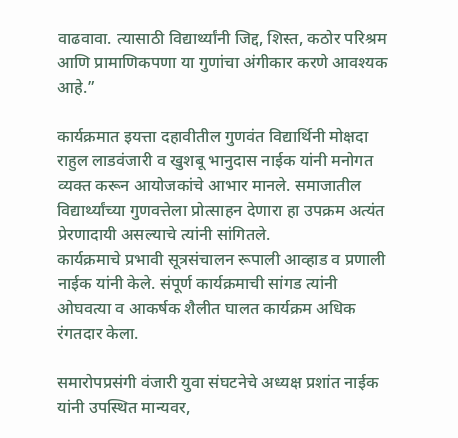वाढवावा. त्यासाठी विद्यार्थ्यांनी जिद्द, शिस्त, कठोर परिश्रम आणि प्रामाणिकपणा या गुणांचा अंगीकार करणे आवश्यक आहे.”

कार्यक्रमात इयत्ता दहावीतील गुणवंत विद्यार्थिनी मोक्षदा राहुल लाडवंजारी व खुशबू भानुदास नाईक यांनी मनोगत व्यक्त करून आयोजकांचे आभार मानले. समाजातील विद्यार्थ्यांच्या गुणवत्तेला प्रोत्साहन देणारा हा उपक्रम अत्यंत प्रेरणादायी असल्याचे त्यांनी सांगितले.
कार्यक्रमाचे प्रभावी सूत्रसंचालन रूपाली आव्हाड व प्रणाली नाईक यांनी केले. संपूर्ण कार्यक्रमाची सांगड त्यांनी ओघवत्या व आकर्षक शैलीत घालत कार्यक्रम अधिक रंगतदार केला.

समारोपप्रसंगी वंजारी युवा संघटनेचे अध्यक्ष प्रशांत नाईक यांनी उपस्थित मान्यवर,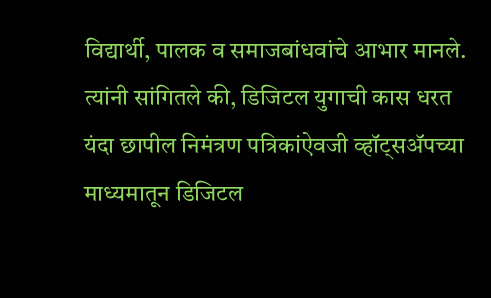विद्यार्थी, पालक व समाजबांधवांचे आभार मानले. त्यांनी सांगितले की, डिजिटल युगाची कास धरत यंदा छापील निमंत्रण पत्रिकांऐवजी व्हॉट्सॲपच्या माध्यमातून डिजिटल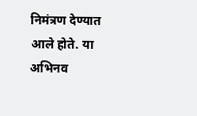निमंत्रण देण्यात आले होते. या अभिनव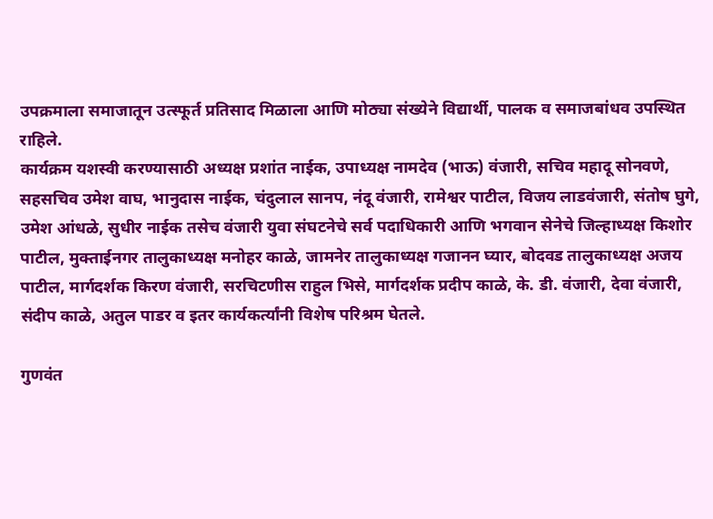उपक्रमाला समाजातून उत्स्फूर्त प्रतिसाद मिळाला आणि मोठ्या संख्येने विद्यार्थी, पालक व समाजबांधव उपस्थित राहिले.
कार्यक्रम यशस्वी करण्यासाठी अध्यक्ष प्रशांत नाईक, उपाध्यक्ष नामदेव (भाऊ) वंजारी, सचिव महादू सोनवणे, सहसचिव उमेश वाघ, भानुदास नाईक, चंदुलाल सानप, नंदू वंजारी, रामेश्वर पाटील, विजय लाडवंजारी, संतोष घुगे, उमेश आंधळे, सुधीर नाईक तसेच वंजारी युवा संघटनेचे सर्व पदाधिकारी आणि भगवान सेनेचे जिल्हाध्यक्ष किशोर पाटील, मुक्ताईनगर तालुकाध्यक्ष मनोहर काळे, जामनेर तालुकाध्यक्ष गजानन घ्यार, बोदवड तालुकाध्यक्ष अजय पाटील, मार्गदर्शक किरण वंजारी, सरचिटणीस राहुल भिसे, मार्गदर्शक प्रदीप काळे, के. डी. वंजारी, देवा वंजारी, संदीप काळे, अतुल पाडर व इतर कार्यकर्त्यांनी विशेष परिश्रम घेतले.

गुणवंत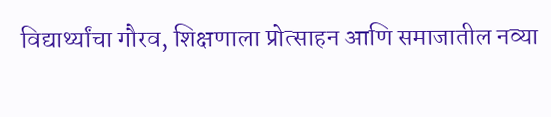विद्यार्थ्यांचा गौरव, शिक्षणाला प्रोत्साहन आणि समाजातील नव्या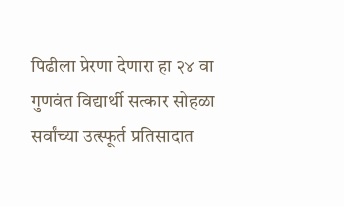पिढीला प्रेरणा देणारा हा २४ वा गुणवंत विद्यार्थी सत्कार सोहळा सर्वांच्या उत्स्फूर्त प्रतिसादात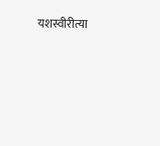यशस्वीरीत्या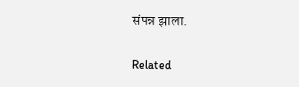संपन्न झाला.

Related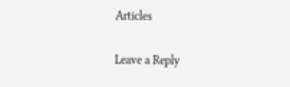Articles

Leave a Reply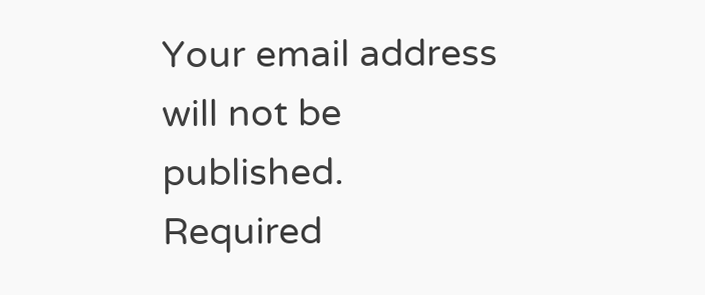Your email address will not be published. Required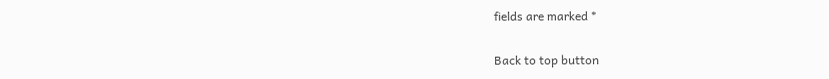fields are marked *

Back to top button